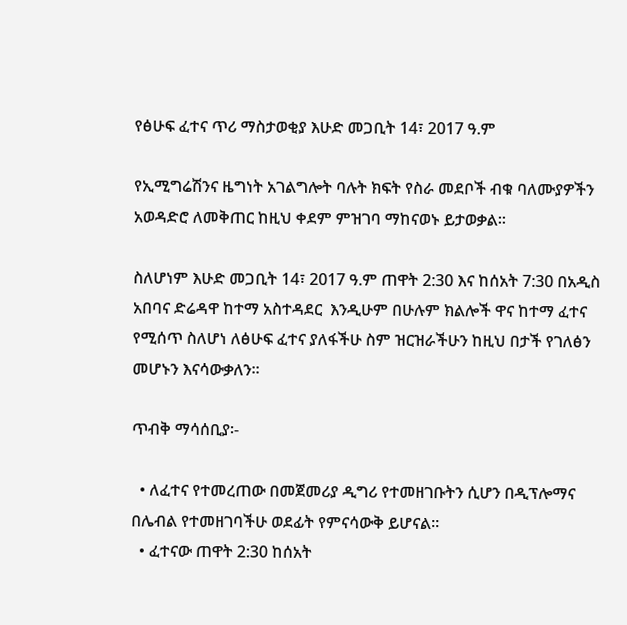የፅሁፍ ፈተና ጥሪ ማስታወቂያ እሁድ መጋቢት 14፣ 2017 ዓ.ም

የኢሚግሬሽንና ዜግነት አገልግሎት ባሉት ክፍት የስራ መደቦች ብቁ ባለሙያዎችን አወዳድሮ ለመቅጠር ከዚህ ቀደም ምዝገባ ማከናወኑ ይታወቃል፡፡

ስለሆነም እሁድ መጋቢት 14፣ 2017 ዓ.ም ጠዋት 2:30 እና ከሰአት 7:30 በአዲስ አበባና ድሬዳዋ ከተማ አስተዳደር  እንዲሁም በሁሉም ክልሎች ዋና ከተማ ፈተና የሚሰጥ ስለሆነ ለፅሁፍ ፈተና ያለፋችሁ ስም ዝርዝራችሁን ከዚህ በታች የገለፅን መሆኑን እናሳውቃለን፡፡

ጥብቅ ማሳሰቢያ፡-

  • ለፈተና የተመረጠው በመጀመሪያ ዲግሪ የተመዘገቡትን ሲሆን በዲፕሎማና በሌብል የተመዘገባችሁ ወደፊት የምናሳውቅ ይሆናል።
  • ፈተናው ጠዋት 2:30 ከሰአት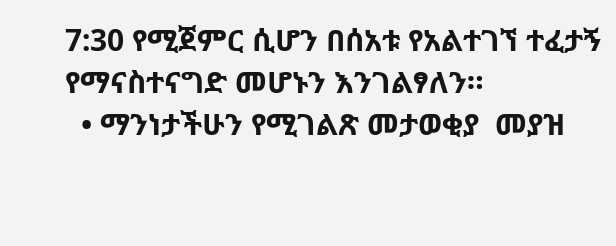7:30 የሚጀምር ሲሆን በሰአቱ የአልተገኘ ተፈታኝ የማናስተናግድ መሆኑን እንገልፃለን።
  • ማንነታችሁን የሚገልጽ መታወቂያ  መያዝ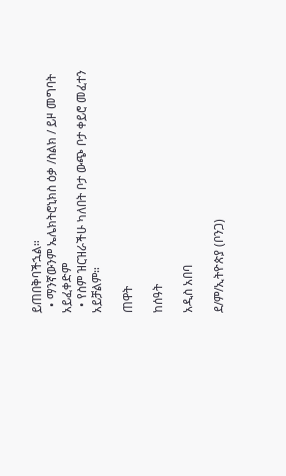ይጠበቅባችኋል።
  • ማንኛውንም ኤሌክትሮኒክስ ዕቃ /ስልክ / ይዞ መግባት አይፈቀድም
  • የስም ዝርዝራችሁ ካለበት ቦታ ውጭ ቦታ ቀይሮ መፈተን አይቻልም።

ጠዋት

ከሰዓት

አዲስ አበባ

ደ/ም/ኢትዮጵያ (ቦንጋ)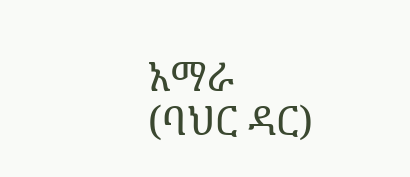አማራ (ባህር ዳር)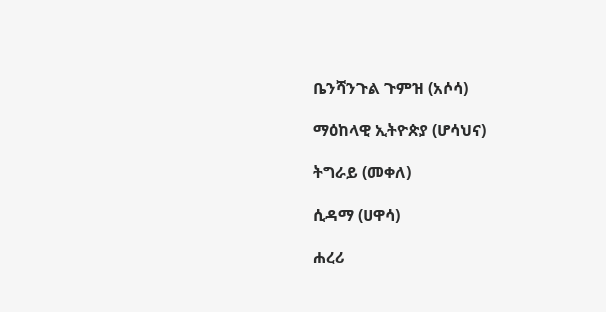ቤንሻንጉል ጉምዝ (አሶሳ)

ማዕከላዊ ኢትዮጵያ (ሆሳህና)

ትግራይ (መቀለ)

ሲዳማ (ሀዋሳ)

ሐረሪ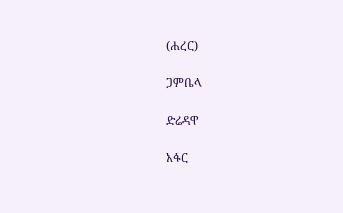(ሐረር)

ጋምቤላ

ድሬዳዋ

አፋር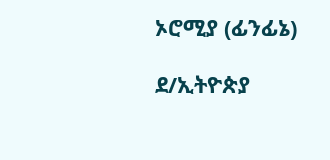ኦሮሚያ (ፊንፊኔ)

ደ/ኢትዮጵያ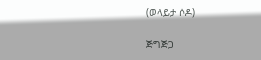(ወላይታ ሶዶ)

ጅግጅጋ